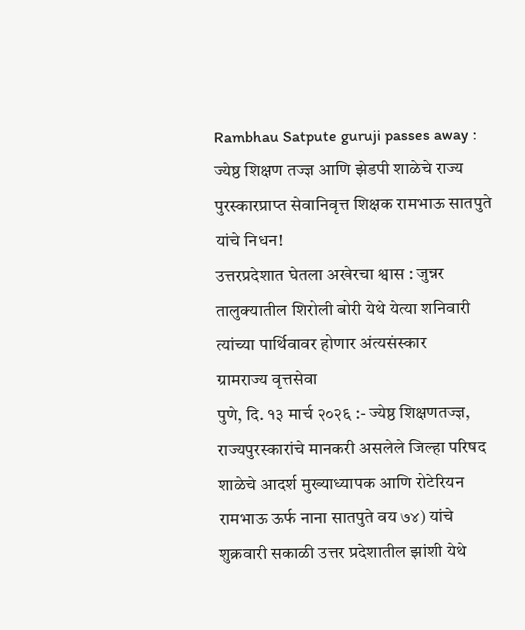Rambhau Satpute guruji passes away : ज्येष्ठ शिक्षण तज्ज्ञ आणि झेडपी शाळेचे राज्य पुरस्कारप्राप्त सेवानिवृत्त शिक्षक रामभाऊ सातपुते यांचे निधन!
उत्तरप्रदेशात घेतला अखेरचा श्वास : जुन्नर तालुक्यातील शिरोली बोरी येथे येत्या शनिवारी त्यांच्या पार्थिवावर होणार अंत्यसंस्कार
ग्रामराज्य वृत्तसेवा
पुणे, दि. १३ मार्च २०२६ :- ज्येष्ठ शिक्षणतज्ज्ञ, राज्यपुरस्कारांचे मानकरी असलेले जिल्हा परिषद शाळेचे आदर्श मुख्याध्यापक आणि रोटेरियन रामभाऊ ऊर्फ नाना सातपुते वय ७४) यांचे शुक्रवारी सकाळी उत्तर प्रदेशातील झांशी येथे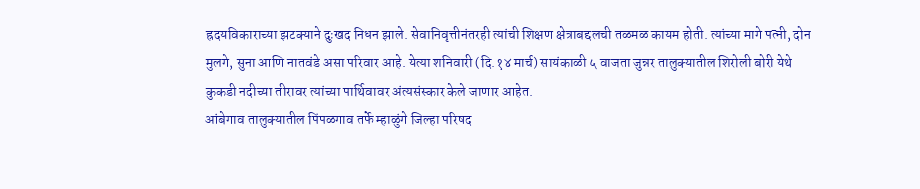ह्रदयविकाराच्या झटक्याने दुःखद निधन झाले. सेवानिवृत्तीनंतरही त्यांची शिक्षण क्षेत्राबद्दलची तळमळ कायम होती. त्यांच्या मागे पत्नी, दोन मुलगे, सुना आणि नातवंडे असा परिवार आहे. येत्या शनिवारी (दि.१४ मार्च) सायंकाळी ५ वाजता जुन्नर तालुक्यातील शिरोली बोरी येथे कुकडी नदीच्या तीरावर त्यांच्या पार्थिवावर अंत्यसंस्कार केले जाणार आहेत.
आंबेगाव तालुक्यातील पिंपळगाव तर्फे म्हाळुंगे जिल्हा परिषद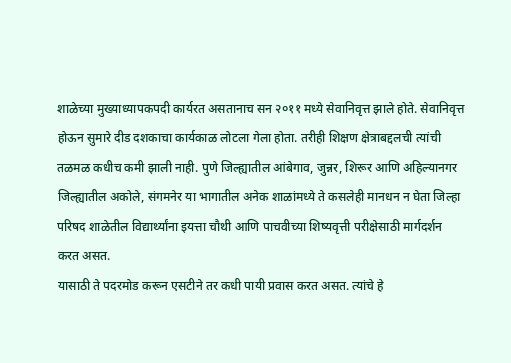शाळेच्या मुख्याध्यापकपदी कार्यरत असतानाच सन २०११ मध्ये सेवानिवृत्त झाले होते. सेवानिवृत्त होऊन सुमारे दीड दशकाचा कार्यकाळ लोटला गेला होता. तरीही शिक्षण क्षेत्राबद्दलची त्यांची तळमळ कधीच कमी झाली नाही. पुणे जिल्ह्यातील आंबेगाव, जुन्नर, शिरूर आणि अहिल्यानगर जिल्ह्यातील अकोले, संगमनेर या भागातील अनेक शाळांमध्ये ते कसलेही मानधन न घेता जिल्हा परिषद शाळेतील विद्यार्थ्यांना इयत्ता चौथी आणि पाचवीच्या शिष्यवृत्ती परीक्षेसाठी मार्गदर्शन करत असत.
यासाठी ते पदरमोड करून एसटीने तर कधी पायी प्रवास करत असत. त्यांचे हे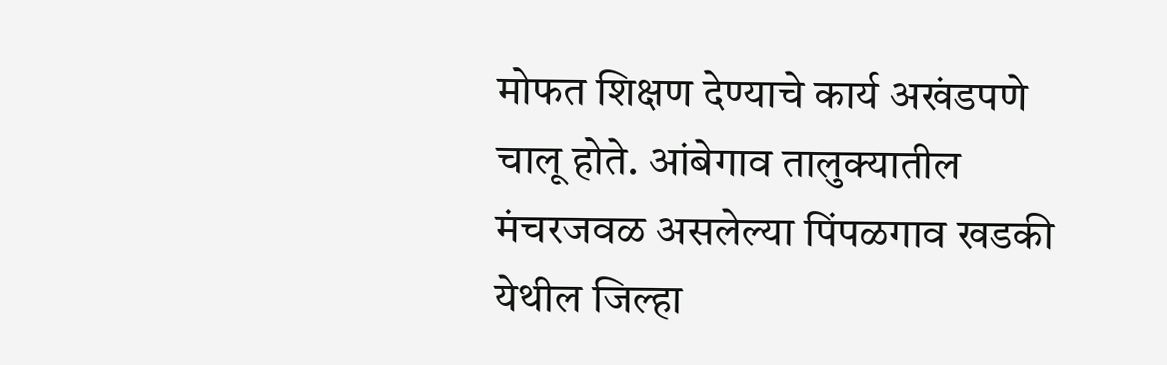मोफत शिक्षण देण्याचे कार्य अखंडपणे चालू होते. आंबेगाव तालुक्यातील मंचरजवळ असलेल्या पिंपळगाव खडकी येथील जिल्हा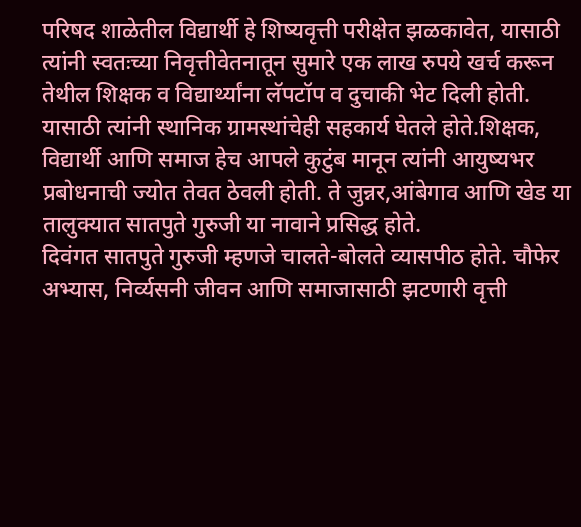परिषद शाळेतील विद्यार्थी हे शिष्यवृत्ती परीक्षेत झळकावेत, यासाठी त्यांनी स्वतःच्या निवृत्तीवेतनातून सुमारे एक लाख रुपये खर्च करून तेथील शिक्षक व विद्यार्थ्यांना लॅपटॉप व दुचाकी भेट दिली होती. यासाठी त्यांनी स्थानिक ग्रामस्थांचेही सहकार्य घेतले होते.शिक्षक, विद्यार्थी आणि समाज हेच आपले कुटुंब मानून त्यांनी आयुष्यभर प्रबोधनाची ज्योत तेवत ठेवली होती. ते जुन्नर,आंबेगाव आणि खेड या तालुक्यात सातपुते गुरुजी या नावाने प्रसिद्ध होते.
दिवंगत सातपुते गुरुजी म्हणजे चालते-बोलते व्यासपीठ होते. चौफेर अभ्यास, निर्व्यसनी जीवन आणि समाजासाठी झटणारी वृत्ती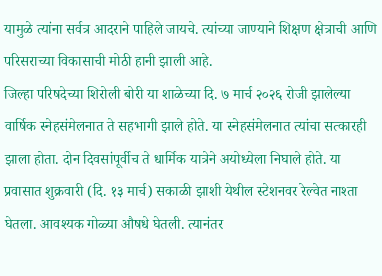यामुळे त्यांना सर्वत्र आदराने पाहिले जायचे. त्यांच्या जाण्याने शिक्षण क्षेत्राची आणि परिसराच्या विकासाची मोठी हानी झाली आहे.
जिल्हा परिषदेच्या शिरोली बोरी या शाळेच्या दि. ७ मार्च २०२६ रोजी झालेल्या वार्षिक स्नेहसंमेलनात ते सहभागी झाले होते. या स्नेहसंमेलनात त्यांचा सत्कारही झाला होता. दोन दिवसांपूर्वीच ते धार्मिक यात्रेने अयोध्येला निघाले होते. या प्रवासात शुक्रवारी (दि. १३ मार्च) सकाळी झाशी येथील स्टेशनवर रेल्वेत नाश्ता घेतला. आवश्यक गोळ्या औषधे घेतली. त्यानंतर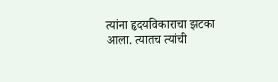त्यांना हृदयविकाराचा झटका आला. त्यातच त्यांची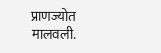प्राणज्योत मालवली.